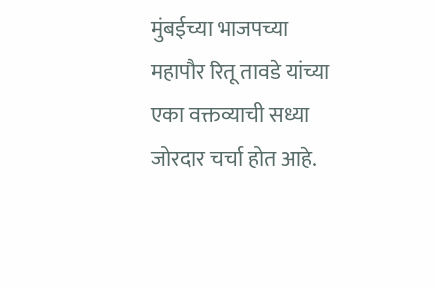मुंबईच्या भाजपच्या महापौर रितू तावडे यांच्या एका वक्तव्याची सध्या जोरदार चर्चा होत आहे.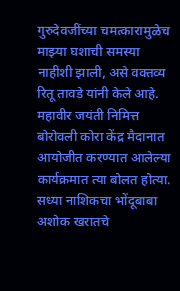गुरुदेवजींच्या चमत्कारामुळेच माझ्या घशाची समस्या नाहीशी झाली, असे वक्तव्य रितू तावडे यांनी केले आहे. महावीर जयंती निमित्त बोरोवली कोरा केंद्र मैदानात आयोजीत करण्यात आलेल्या कार्यक्रमात त्या बोलत होत्या. सध्या नाशिकचा भोंदूबाबा अशोक खरातचे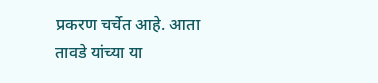प्रकरण चर्चेत आहे. आता तावडे यांच्या या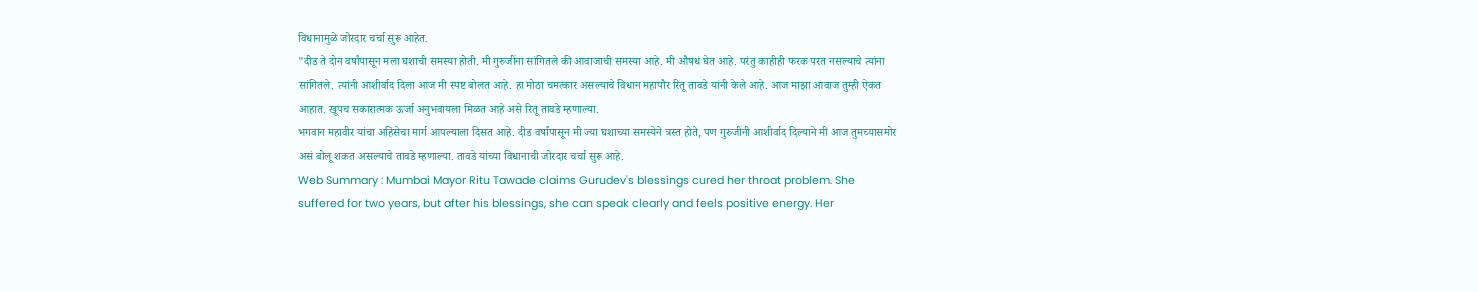विधानामुळे जोरदार चर्चा सुरू आहेत.
"दीड ते दोन वर्षांपासून मला घशाची समस्या होती. मी गुरुजींना सांगितले की आवाजाची समस्या आहे. मी औषधं घेत आहे. परंतु काहीही फरक परत नसल्याचे त्यांना सांगितले. त्यांनी आशीर्वाद दिला आज मी स्पष्ट बोलत आहे. हा मोठा चमत्कार असल्याचे विधान महापौर रितू तावडे यांनी केले आहे. आज माझा आवाज तुम्ही ऐकत आहात. खूपच सकारात्मक ऊर्जा अनुभवायला मिळत आहे असे रितू तावडे म्हणाल्या.
भगवान महावीर यांचा अहिंसेचा मार्ग आपल्याला दिसत आहे. दीड वर्षांपासून मी ज्या घशाच्या समस्येने त्रस्त होते, पण गुरुजींनी आशीर्वाद दिल्याने मी आज तुमच्यासमोर असं बोलू शकत असल्याचे तावडे म्हणाल्या. तावडे यांच्या विधानाची जोरदार चर्चा सुरू आहे.
Web Summary : Mumbai Mayor Ritu Tawade claims Gurudev's blessings cured her throat problem. She suffered for two years, but after his blessings, she can speak clearly and feels positive energy. Her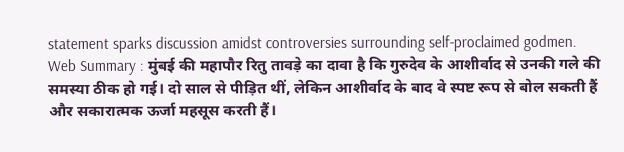statement sparks discussion amidst controversies surrounding self-proclaimed godmen.
Web Summary : मुंबई की महापौर रितु तावड़े का दावा है कि गुरुदेव के आशीर्वाद से उनकी गले की समस्या ठीक हो गई। दो साल से पीड़ित थीं, लेकिन आशीर्वाद के बाद वे स्पष्ट रूप से बोल सकती हैं और सकारात्मक ऊर्जा महसूस करती हैं।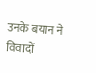उनके बयान ने विवादों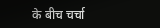के बीच चर्चा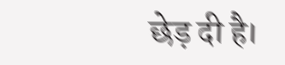छेड़ दी है।